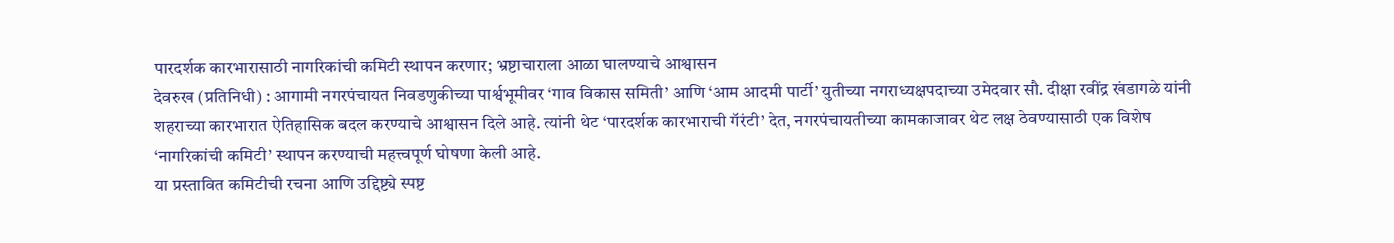पारदर्शक कारभारासाठी नागरिकांची कमिटी स्थापन करणार; भ्रष्टाचाराला आळा घालण्याचे आश्वासन
देवरुख (प्रतिनिधी) : आगामी नगरपंचायत निवडणुकीच्या पार्श्वभूमीवर ‘गाव विकास समिती’ आणि ‘आम आदमी पार्टी’ युतीच्या नगराध्यक्षपदाच्या उमेदवार सौ. दीक्षा रवींद्र खंडागळे यांनी शहराच्या कारभारात ऐतिहासिक बदल करण्याचे आश्वासन दिले आहे. त्यांनी थेट ‘पारदर्शक कारभाराची गॅरंटी’ देत, नगरपंचायतीच्या कामकाजावर थेट लक्ष ठेवण्यासाठी एक विशेष ‘नागरिकांची कमिटी’ स्थापन करण्याची महत्त्वपूर्ण घोषणा केली आहे.
या प्रस्तावित कमिटीची रचना आणि उद्दिष्ट्ये स्पष्ट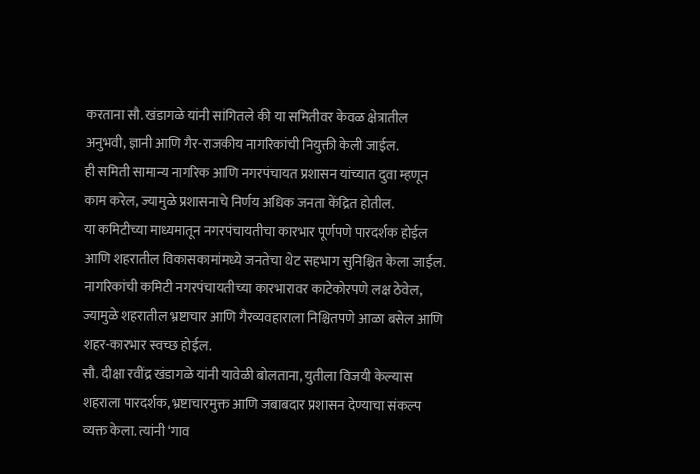करताना सौ. खंडागळे यांनी सांगितले की या समितीवर केवळ क्षेत्रातील अनुभवी, ज्ञानी आणि गैर-राजकीय नागरिकांची नियुक्ती केली जाईल.
ही समिती सामान्य नागरिक आणि नगरपंचायत प्रशासन यांच्यात दुवा म्हणून काम करेल, ज्यामुळे प्रशासनाचे निर्णय अधिक जनता केंद्रित होतील.
या कमिटीच्या माध्यमातून नगरपंचायतीचा कारभार पूर्णपणे पारदर्शक होईल आणि शहरातील विकासकामांमध्ये जनतेचा थेट सहभाग सुनिश्चित केला जाईल.
नागरिकांची कमिटी नगरपंचायतीच्या कारभारावर काटेकोरपणे लक्ष ठेवेल, ज्यामुळे शहरातील भ्रष्टाचार आणि गैरव्यवहाराला निश्चितपणे आळा बसेल आणि शहर-कारभार स्वच्छ होईल.
सौ. दीक्षा रवींद्र खंडागळे यांनी यावेळी बोलताना, युतीला विजयी केल्यास शहराला पारदर्शक, भ्रष्टाचारमुक्त आणि जबाबदार प्रशासन देण्याचा संकल्प व्यक्त केला. त्यांनी ‘गाव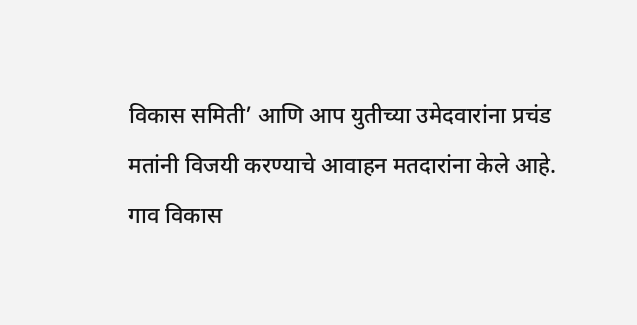विकास समिती’ आणि आप युतीच्या उमेदवारांना प्रचंड मतांनी विजयी करण्याचे आवाहन मतदारांना केले आहे.
गाव विकास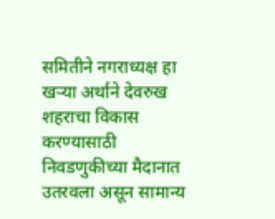समितीने नगराध्यक्ष हा खऱ्या अर्थाने देवरुख शहराचा विकास करण्यासाठी निवडणुकीच्या मैदानात उतरवला असून सामान्य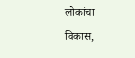लोकांचा विकास,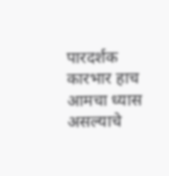पारदर्शक कारभार हाच आमचा ध्यास असल्याचे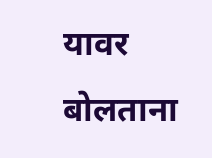यावर बोलताना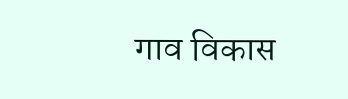गाव विकास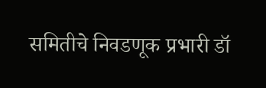समितीचे निवडणूक प्रभारी डॉ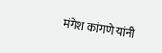मंगेश कांगणे यांनी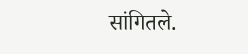सांगितले.